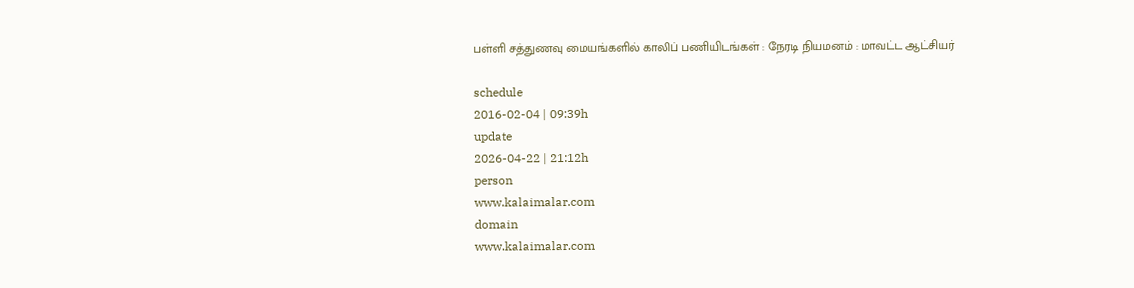பள்ளி சத்துணவு மையங்களில் காலிப் பணியிடங்கள் : நேரடி நியமனம் : மாவட்ட ஆட்சியர்

schedule
2016-02-04 | 09:39h
update
2026-04-22 | 21:12h
person
www.kalaimalar.com
domain
www.kalaimalar.com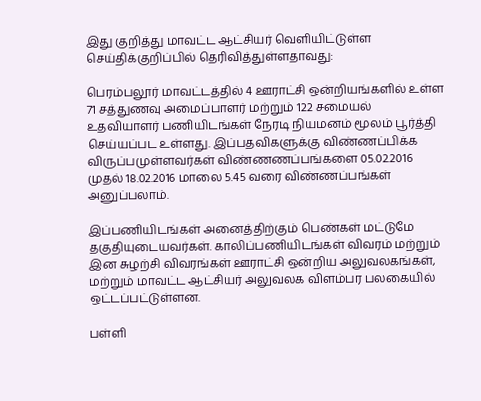இது குறித்து மாவட்ட ஆட்சியர் வெளியிட்டுள்ள செய்திக்குறிப்பில் தெரிவித்துள்ளதாவது:

பெரம்பலூர் மாவட்டத்தில் 4 ஊராட்சி ஒன்றியங்களில் உள்ள 71 சத்துணவு அமைப்பாளர் மற்றும் 122 சமையல் உதவியாளர் பணியிடங்கள் நேரடி நியமனம் மூலம் பூர்த்தி செய்யப்பட உள்ளது. இப்பதவிகளுக்கு விண்ணப்பிக்க விருப்பமுள்ளவர்கள் விண்ணணப்பங்களை 05.02.2016 முதல் 18.02.2016 மாலை 5.45 வரை விண்ணப்பங்கள் அனுப்பலாம்.

இப்பணியிடங்கள் அனைத்திற்கும் பெண்கள் மட்டுமே தகுதியுடையவர்கள். காலிப்பணியிடங்கள் விவரம் மற்றும் இன சுழற்சி விவரங்கள் ஊராட்சி ஒன்றிய அலுவலகங்கள், மற்றும் மாவட்ட ஆட்சியர் அலுவலக விளம்பர பலகையில் ஒட்டப்பட்டுள்ளன.

பள்ளி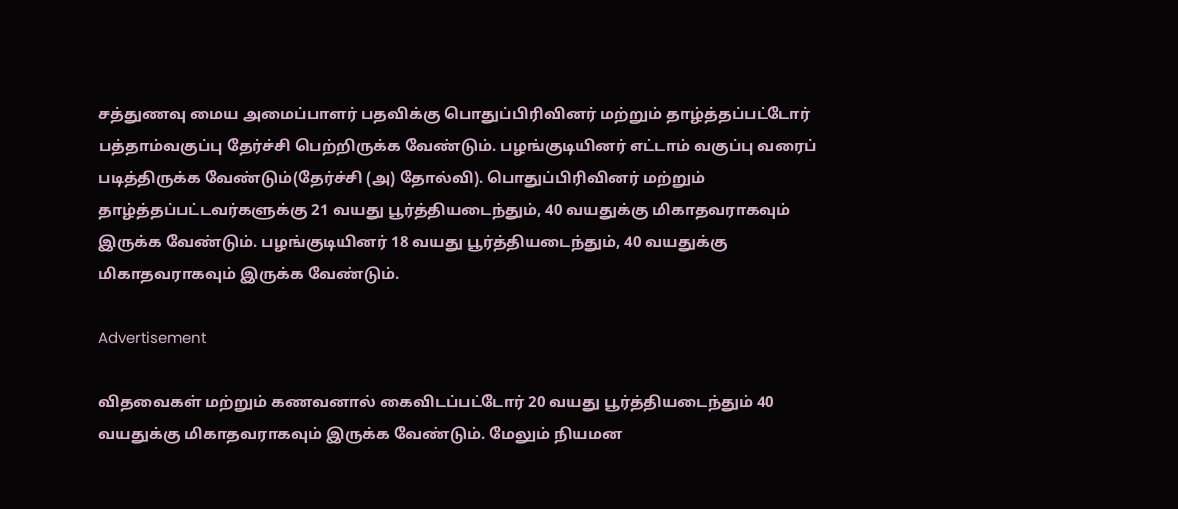சத்துணவு மைய அமைப்பாளர் பதவிக்கு பொதுப்பிரிவினர் மற்றும் தாழ்த்தப்பட்டோர் பத்தாம்வகுப்பு தேர்ச்சி பெற்றிருக்க வேண்டும். பழங்குடியினர் எட்டாம் வகுப்பு வரைப் படித்திருக்க வேண்டும்(தேர்ச்சி (அ) தோல்வி). பொதுப்பிரிவினர் மற்றும் தாழ்த்தப்பட்டவர்களுக்கு 21 வயது பூர்த்தியடைந்தும், 40 வயதுக்கு மிகாதவராகவும் இருக்க வேண்டும். பழங்குடியினர் 18 வயது பூர்த்தியடைந்தும், 40 வயதுக்கு மிகாதவராகவும் இருக்க வேண்டும்.

Advertisement

விதவைகள் மற்றும் கணவனால் கைவிடப்பட்டோர் 20 வயது பூர்த்தியடைந்தும் 40 வயதுக்கு மிகாதவராகவும் இருக்க வேண்டும். மேலும் நியமன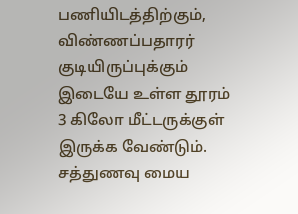பணியிடத்திற்கும், விண்ணப்பதாரர் குடியிருப்புக்கும் இடையே உள்ள தூரம் 3 கிலோ மீட்டருக்குள் இருக்க வேண்டும். சத்துணவு மைய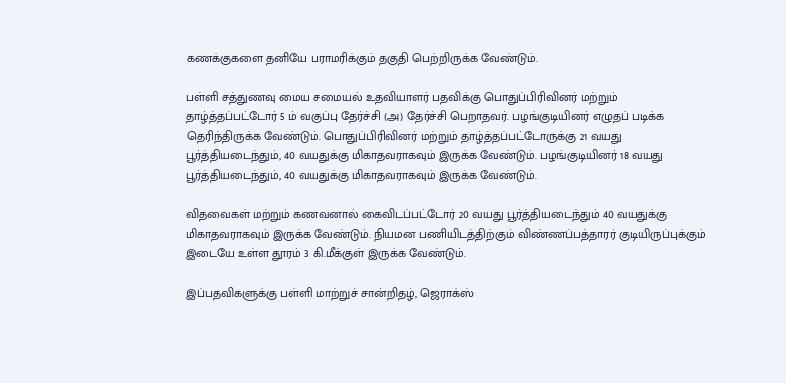கணக்குகளை தனியே பராமரிக்கும் தகுதி பெற்றிருக்க வேண்டும்.

பள்ளி சத்துணவு மைய சமையல் உதவியாளர் பதவிக்கு பொதுப்பிரிவினர் மற்றும் தாழ்த்தப்பட்டோர் 5 ம் வகுப்பு தேர்ச்சி (அ) தேர்ச்சி பெறாதவர். பழங்குடியினர் எழுதப் படிக்க தெரிந்திருக்க வேண்டும். பொதுப்பிரிவினர் மற்றும் தாழ்த்தப்பட்டோருக்கு 21 வயது பூர்த்தியடைந்தும், 40 வயதுக்கு மிகாதவராகவும் இருக்க வேண்டும். பழங்குடியினர் 18 வயது பூர்த்தியடைந்தும், 40 வயதுக்கு மிகாதவராகவும் இருக்க வேண்டும்.

விதவைகள் மற்றும் கணவனால் கைவிடப்பட்டோர் 20 வயது பூர்த்தியடைந்தும் 40 வயதுக்கு மிகாதவராகவும் இருக்க வேண்டும். நியமன பணியிடத்திற்கும் விண்ணப்பத்தாரர் குடியிருப்புக்கும் இடையே உள்ள தூரம் 3 கி.மீக்குள் இருக்க வேண்டும்.

இப்பதவிகளுக்கு பள்ளி மாற்றுச் சான்றிதழ், ஜெராக்ஸ்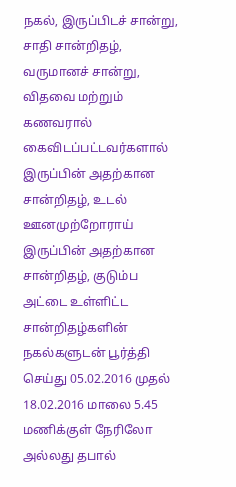நகல், இருப்பிடச் சான்று, சாதி சான்றிதழ், வருமானச் சான்று, விதவை மற்றும் கணவரால் கைவிடப்பட்டவர்களால் இருப்பின் அதற்கான சான்றிதழ், உடல் ஊனமுற்றோராய் இருப்பின் அதற்கான சான்றிதழ், குடும்ப அட்டை உள்ளிட்ட சான்றிதழ்களின் நகல்களுடன் பூர்த்தி செய்து 05.02.2016 முதல் 18.02.2016 மாலை 5.45 மணிக்குள் நேரிலோ அல்லது தபால்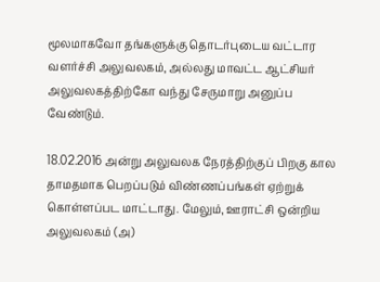மூலமாகவோ தங்களுக்கு தொடர்புடைய வட்டார வளர்ச்சி அலுவலகம், அல்லது மாவட்ட ஆட்சியர் அலுவலகத்திற்கோ வந்து சேருமாறு அனுப்ப வேண்டும்.

18.02.2016 அன்று அலுவலக நேரத்திற்குப் பிறகு கால தாமதமாக பெறப்படும் விண்ணப்பங்கள் ஏற்றுக் கொள்ளப்பட மாட்டாது. மேலும், ஊராட்சி ஒன்றிய அலுவலகம் (அ)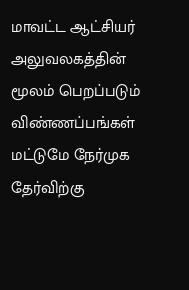மாவட்ட ஆட்சியர் அலுவலகத்தின் மூலம் பெறப்படும் விண்ணப்பங்கள் மட்டுமே நேர்முக தேர்விற்கு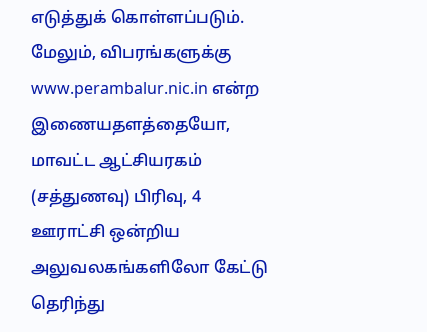எடுத்துக் கொள்ளப்படும். மேலும், விபரங்களுக்கு www.perambalur.nic.in என்ற இணையதளத்தையோ, மாவட்ட ஆட்சியரகம் (சத்துணவு) பிரிவு, 4 ஊராட்சி ஒன்றிய அலுவலகங்களிலோ கேட்டு தெரிந்து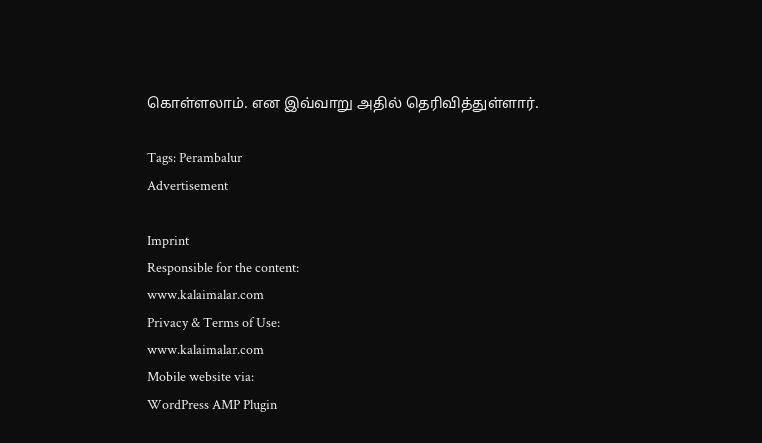கொள்ளலாம். என இவ்வாறு அதில் தெரிவித்துள்ளார்.

Tags: Perambalur
Advertisement

Imprint
Responsible for the content:
www.kalaimalar.com
Privacy & Terms of Use:
www.kalaimalar.com
Mobile website via:
WordPress AMP Plugin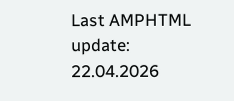Last AMPHTML update:
22.04.2026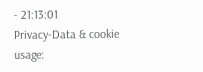- 21:13:01
Privacy-Data & cookie usage: